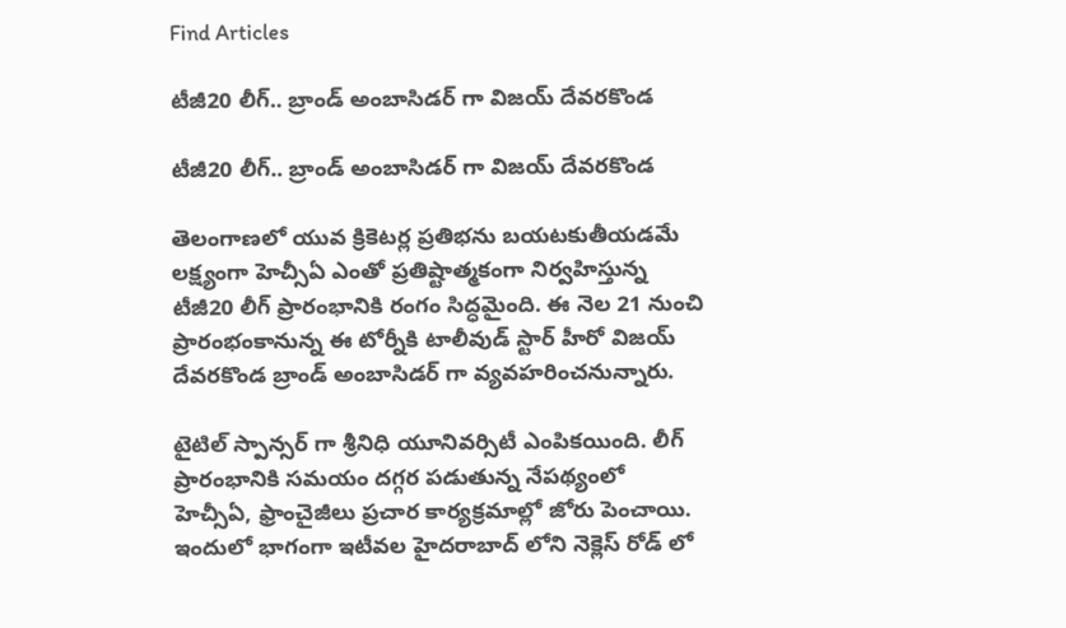Find Articles

టీజీ20 లీగ్.. బ్రాండ్ అంబాసిడర్ గా విజయ్ దేవరకొండ

టీజీ20 లీగ్.. బ్రాండ్ అంబాసిడర్ గా విజయ్ దేవరకొండ

తెలంగాణలో యువ క్రికెటర్ల ప్రతిభను బయటకుతీయడమే లక్ష్యంగా హెచ్సీఏ ఎంతో ప్రతిష్టాత్మకంగా నిర్వహిస్తున్న టీజీ20 లీగ్ ప్రారంభానికి రంగం సిద్ధమైంది. ఈ నెల 21 నుంచి ప్రారంభంకానున్న ఈ టోర్నీకి టాలీవుడ్ స్టార్ హీరో విజయ్ దేవరకొండ బ్రాండ్ అంబాసిడర్ గా వ్యవహరించనున్నారు.

టైటిల్ స్పాన్సర్ గా శ్రీనిధి యూనివర్సిటీ ఎంపికయింది. లీగ్ ప్రారంభానికి సమయం దగ్గర పడుతున్న నేపథ్యంలో హెచ్సీఏ, ఫ్రాంచైజీలు ప్రచార కార్యక్రమాల్లో జోరు పెంచాయి. ఇందులో భాగంగా ఇటీవల హైదరాబాద్ లోని నెక్లెస్ రోడ్ లో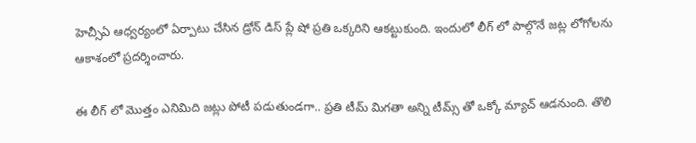హెచ్సీఏ ఆధ్వర్యంలో ఏర్పాటు చేసిన డ్రోన్ డిస్ ప్లే షో ప్రతి ఒక్కరిని ఆకట్టుకుంది. ఇందులో లీగ్ లో పాల్గొనే జట్ల లోగోలను ఆకాశంలో ప్రదర్శించారు.

ఈ లీగ్ లో మొత్తం ఎనిమిది జట్లు పోటీ పడుతుండగా.. ప్రతి టీమ్ మిగతా అన్ని టీమ్స్ తో ఒక్కో మ్యాచ్ ఆడనుంది. తొలి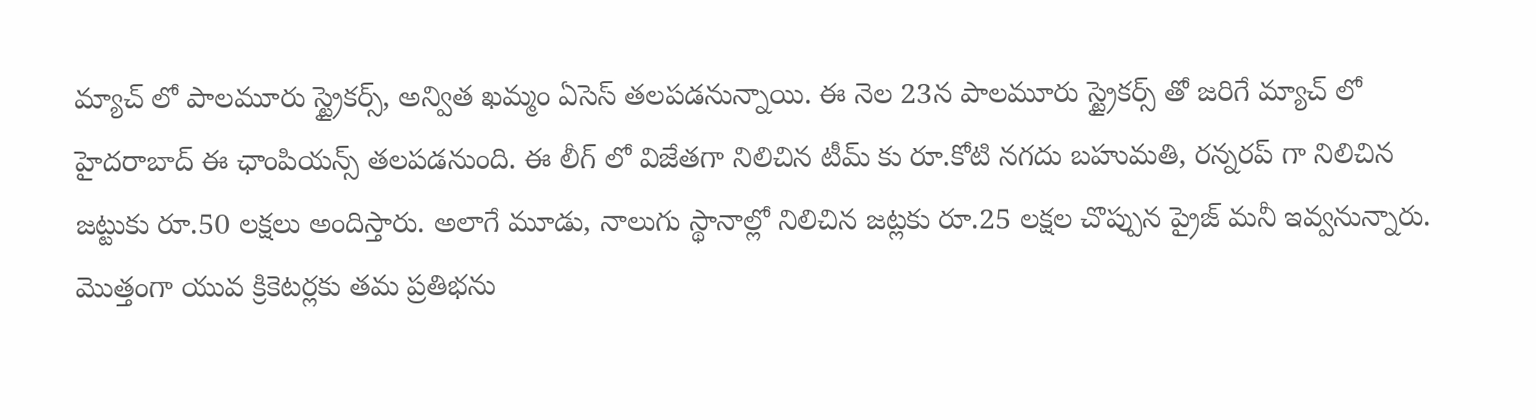మ్యాచ్ లో పాలమూరు స్ట్రైకర్స్, అన్విత ఖమ్మం ఏసెస్ తలపడనున్నాయి. ఈ నెల 23న పాలమూరు స్ట్రైకర్స్ తో జరిగే మ్యాచ్ లో హైదరాబాద్ ఈ ఛాంపియన్స్ తలపడనుంది. ఈ లీగ్ లో విజేతగా నిలిచిన టీమ్ కు రూ.కోటి నగదు బహుమతి, రన్నరప్ గా నిలిచిన జట్టుకు రూ.50 లక్షలు అందిస్తారు. అలాగే మూడు, నాలుగు స్థానాల్లో నిలిచిన జట్లకు రూ.25 లక్షల చొప్పున ప్రైజ్ మనీ ఇవ్వనున్నారు. మొత్తంగా యువ క్రికెటర్లకు తమ ప్రతిభను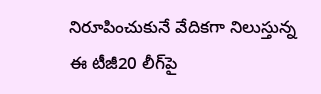నిరూపించుకునే వేదికగా నిలుస్తున్న ఈ టీజీ20 లీగ్‌పై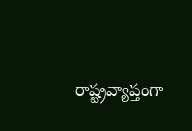రాష్ట్రవ్యాప్తంగా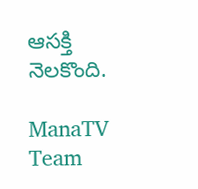ఆసక్తి నెలకొంది.

ManaTV Team